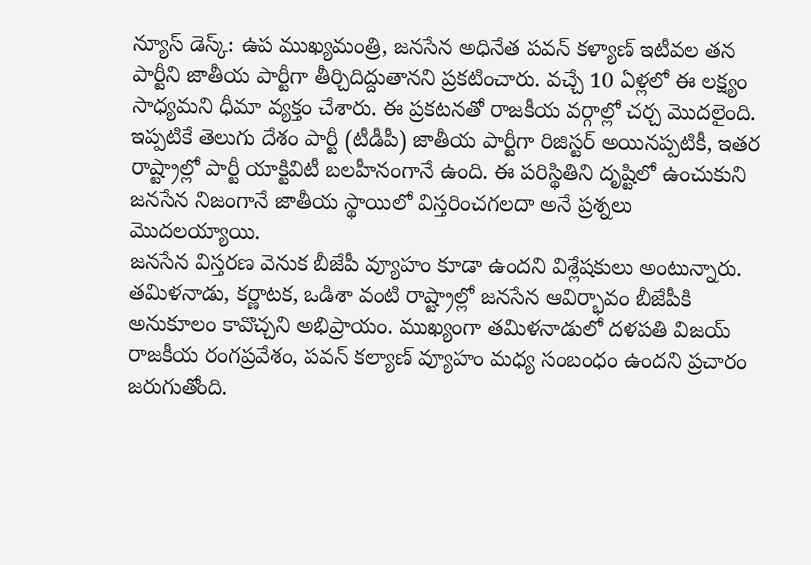న్యూస్ డెస్క్: ఉప ముఖ్యమంత్రి, జనసేన అధినేత పవన్ కళ్యాణ్ ఇటీవల తన పార్టీని జాతీయ పార్టీగా తీర్చిదిద్దుతానని ప్రకటించారు. వచ్చే 10 ఏళ్లలో ఈ లక్ష్యం సాధ్యమని ధీమా వ్యక్తం చేశారు. ఈ ప్రకటనతో రాజకీయ వర్గాల్లో చర్చ మొదలైంది.
ఇప్పటికే తెలుగు దేశం పార్టీ (టీడీపీ) జాతీయ పార్టీగా రిజిస్టర్ అయినప్పటికీ, ఇతర రాష్ట్రాల్లో పార్టీ యాక్టివిటీ బలహీనంగానే ఉంది. ఈ పరిస్థితిని దృష్టిలో ఉంచుకుని జనసేన నిజంగానే జాతీయ స్థాయిలో విస్తరించగలదా అనే ప్రశ్నలు మొదలయ్యాయి.
జనసేన విస్తరణ వెనుక బీజేపీ వ్యూహం కూడా ఉందని విశ్లేషకులు అంటున్నారు. తమిళనాడు, కర్ణాటక, ఒడిశా వంటి రాష్ట్రాల్లో జనసేన ఆవిర్భావం బీజేపీకి అనుకూలం కావొచ్చని అభిప్రాయం. ముఖ్యంగా తమిళనాడులో దళపతి విజయ్ రాజకీయ రంగప్రవేశం, పవన్ కల్యాణ్ వ్యూహం మధ్య సంబంధం ఉందని ప్రచారం జరుగుతోంది.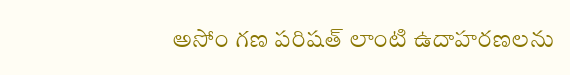అసోం గణ పరిషత్ లాంటి ఉదాహరణలను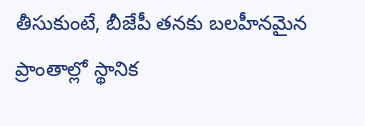తీసుకుంటే, బీజేపీ తనకు బలహీనమైన ప్రాంతాల్లో స్థానిక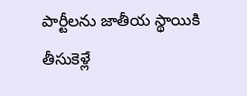పార్టీలను జాతీయ స్థాయికి తీసుకెళ్లే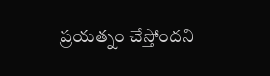ప్రయత్నం చేస్తోందని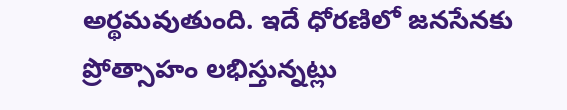అర్థమవుతుంది. ఇదే ధోరణిలో జనసేనకు ప్రోత్సాహం లభిస్తున్నట్లు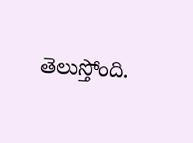తెలుస్తోంది.